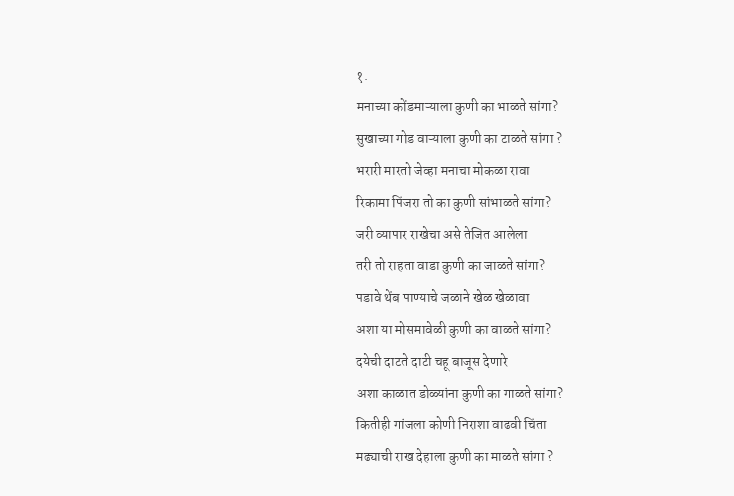१.
मनाच्या कोंडमाऱ्याला कुणी का भाळते सांगा?
सुखाच्या गोड वाऱ्याला कुणी का टाळते सांगा ?
भरारी मारतो जेव्हा मनाचा मोकळा रावा
रिकामा पिंजरा तो का कुणी सांभाळते सांगा?
जरी व्यापार राखेचा असे तेजित आलेला
तरी तो राहता वाडा कुणी का जाळते सांगा?
पडावे थेंब पाण्याचे जळाने खेळ खेळावा
अशा या मोसमावेळी कुणी का वाळते सांगा?
दयेची दाटते दाटी चहू बाजूस देणारे
अशा काळात डोळ्यांना कुणी का गाळते सांगा?
कितीही गांजला कोणी निराशा वाढवी चिंता
मढ्याची राख देहाला कुणी का माळते सांगा ?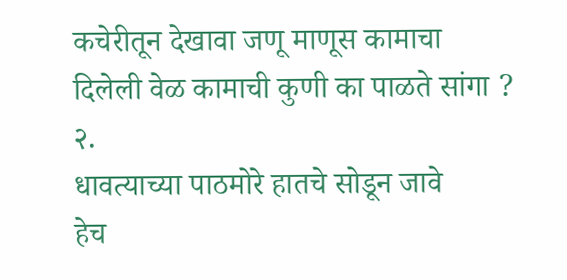कचेरीतून देखावा जणू माणूस कामाचा
दिलेली वेळ कामाची कुणी का पाळते सांगा ?
२.
धावत्याच्या पाठमोरे हातचे सोडून जावे
हेच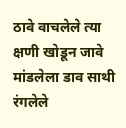ठावे वाचलेले त्या क्षणी खोडून जावे
मांडलेला डाव साथी रंगलेले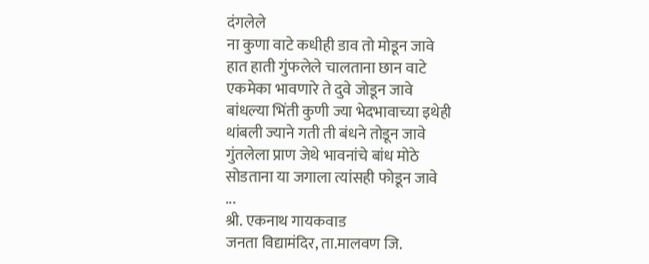दंगलेले
ना कुणा वाटे कधीही डाव तो मोडून जावे
हात हाती गुंफलेले चालताना छान वाटे
एकमेका भावणारे ते दुवे जोडून जावे
बांधल्या भिंती कुणी ज्या भेदभावाच्या इथेही
थांबली ज्याने गती ती बंधने तोडून जावे
गुंतलेला प्राण जेथे भावनांचे बांध मोठे
सोडताना या जगाला त्यांसही फोडून जावे
...
श्री. एकनाथ गायकवाड
जनता विद्यामंदिर, ता.मालवण जि.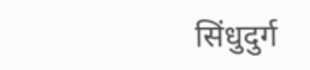सिंधुदुर्ग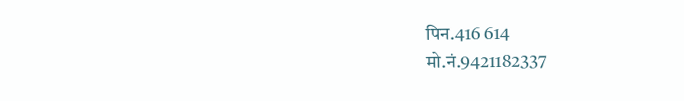पिन.416 614
मो.नं.9421182337